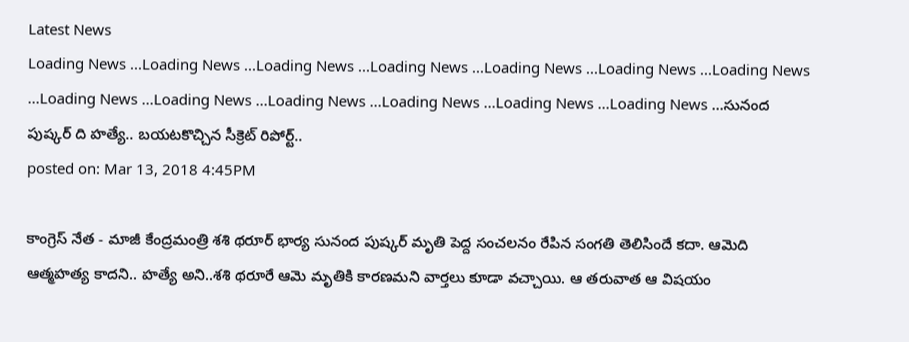Latest News
Loading News ...Loading News ...Loading News ...Loading News ...Loading News ...Loading News ...Loading News ...Loading News ...Loading News ...Loading News ...Loading News ...Loading News ...Loading News ...సునంద పుష్కర్ ది హత్యే.. బయటకొచ్చిన సీక్రెట్ రిపోర్ట్..
posted on: Mar 13, 2018 4:45PM

కాంగ్రెస్ నేత - మాజీ కేంద్రమంత్రి శశి థరూర్ భార్య సునంద పుష్కర్ మృతి పెద్ద సంచలనం రేపిన సంగతి తెలిసిందే కదా. ఆమెది ఆత్మహత్య కాదని.. హత్యే అని..శశి థరూరే ఆమె మృతికి కారణమని వార్తలు కూడా వచ్చాయి. ఆ తరువాత ఆ విషయం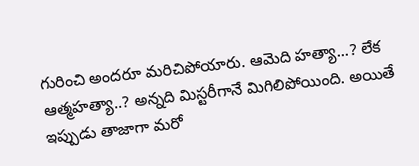గురించి అందరూ మరిచిపోయారు. ఆమెది హత్యా...? లేక ఆత్మహత్యా..? అన్నది మిస్టరీగానే మిగిలిపోయింది. అయితే ఇప్పుడు తాజాగా మరో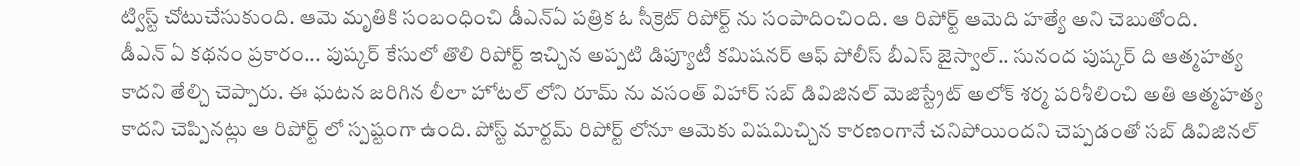ట్విస్ట్ చోటుచేసుకుంది. ఆమె మృతికి సంబంధించి డీఎన్ఏ పత్రిక ఓ సీక్రెట్ రిపోర్ట్ ను సంపాదించింది. ఆ రిపోర్ట్ ఆమెది హత్యే అని చెబుతోంది.
డీఎన్ ఏ కథనం ప్రకారం... పుష్కర్ కేసులో తొలి రిపోర్ట్ ఇచ్చిన అప్పటి డిప్యూటీ కమిషనర్ ఆఫ్ పోలీస్ బీఎస్ జైస్వాల్.. సునంద పుష్కర్ ది ఆత్మహత్య కాదని తేల్చి చెప్పారు. ఈ ఘటన జరిగిన లీలా హోటల్ లోని రూమ్ ను వసంత్ విహార్ సబ్ డివిజినల్ మెజిస్ట్రేట్ అలోక్ శర్మ పరిశీలించి అతి ఆత్మహత్య కాదని చెప్పినట్లు ఆ రిపోర్ట్ లో స్పష్టంగా ఉంది. పోస్ట్ మార్టమ్ రిపోర్ట్ లోనూ ఆమెకు విషమిచ్చిన కారణంగానే చనిపోయిందని చెప్పడంతో సబ్ డివిజినల్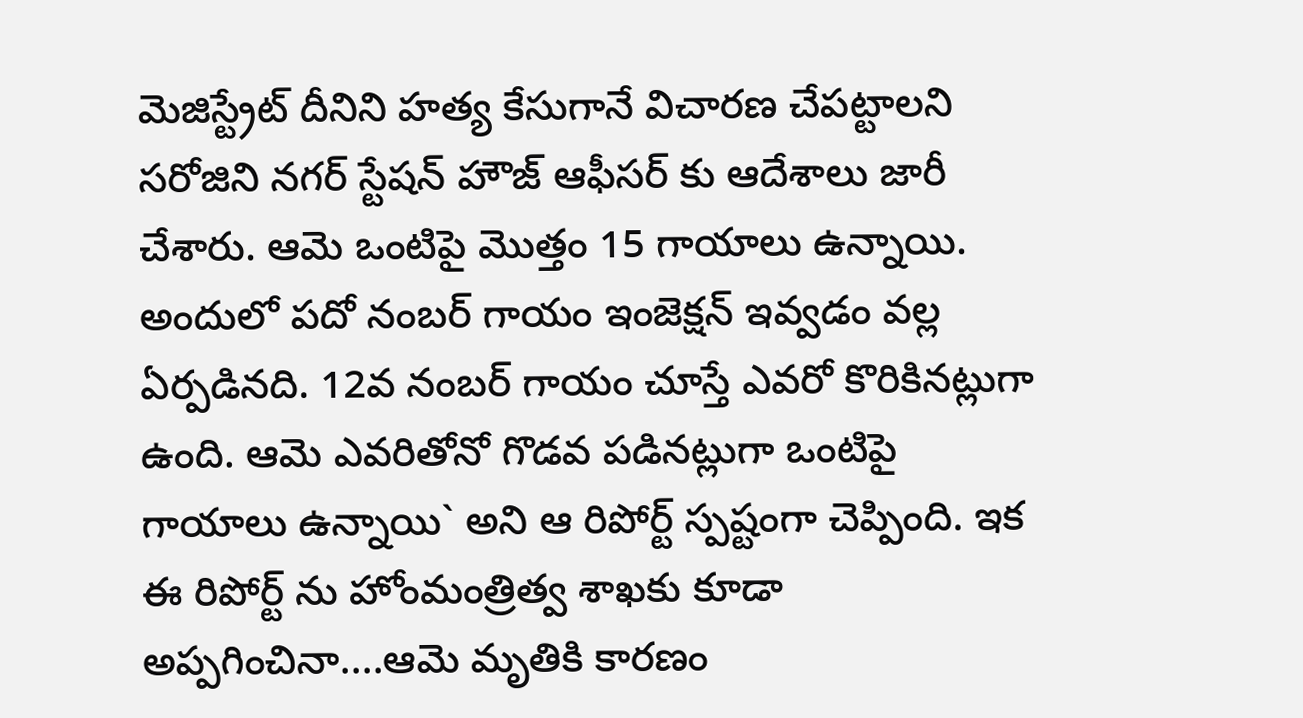మెజిస్ట్రేట్ దీనిని హత్య కేసుగానే విచారణ చేపట్టాలని సరోజిని నగర్ స్టేషన్ హౌజ్ ఆఫీసర్ కు ఆదేశాలు జారీ చేశారు. ఆమె ఒంటిపై మొత్తం 15 గాయాలు ఉన్నాయి. అందులో పదో నంబర్ గాయం ఇంజెక్షన్ ఇవ్వడం వల్ల ఏర్పడినది. 12వ నంబర్ గాయం చూస్తే ఎవరో కొరికినట్లుగా ఉంది. ఆమె ఎవరితోనో గొడవ పడినట్లుగా ఒంటిపై గాయాలు ఉన్నాయి` అని ఆ రిపోర్ట్ స్పష్టంగా చెప్పింది. ఇక ఈ రిపోర్ట్ ను హోంమంత్రిత్వ శాఖకు కూడా అప్పగించినా....ఆమె మృతికి కారణం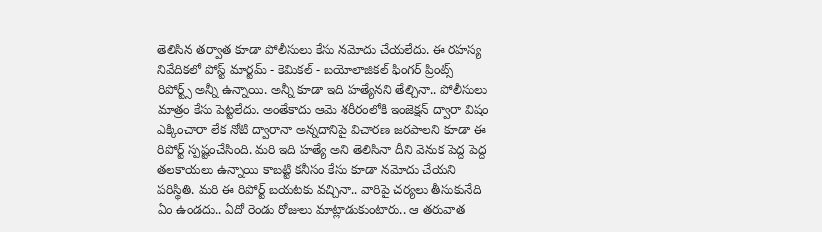తెలిసిన తర్వాత కూడా పోలీసులు కేసు నమోదు చేయలేదు. ఈ రహస్య నివేదికలో పోస్ట్ మార్టమ్ - కెమికల్ - బయోలాజికల్ ఫింగర్ ప్రింట్స్ రిపోర్ట్స్ అన్నీ ఉన్నాయి. అన్నీ కూడా ఇది హత్యేనని తేల్చినా.. పోలీసులు మాత్రం కేసు పెట్టలేదు. అంతేకాదు ఆమె శరీరంలోకి ఇంజెక్షన్ ద్వారా విషం ఎక్కించారా లేక నోటి ద్వారానా అన్నదానిపై విచారణ జరపాలని కూడా ఈ రిపోర్ట్ స్పష్టంచేసింది. మరి ఇది హత్యే అని తెలిసినా దీని వెనుక పెద్ద పెద్ద తలకాయలు ఉన్నాయి కాబట్టి కనీసం కేసు కూడా నమోదు చేయని పరిస్థితి. మరి ఈ రిపోర్ట్ బయటకు వచ్చినా.. వారిపై చర్యలు తీసుకునేది ఏం ఉండదు.. ఏదో రెండు రోజులు మాట్లాడుకుంటారు.. ఆ తరువాత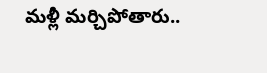మళ్లీ మర్చిపోతారు..